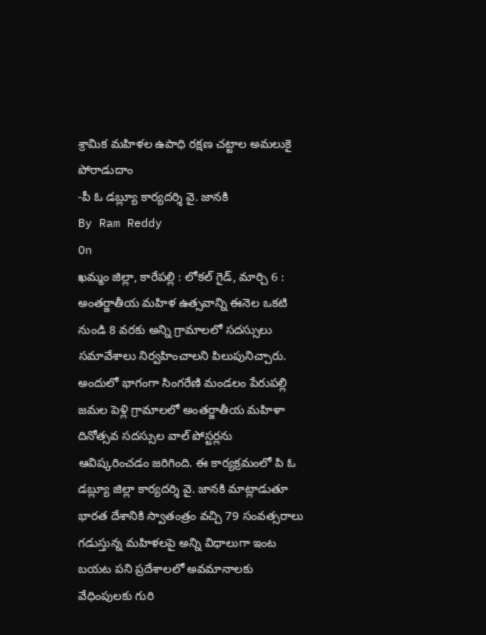శ్రామిక మహిళల ఉపాధి రక్షణ చట్టాల అమలుకై పోరాడుదాం
-పీ ఓ డబ్ల్యూ కార్యదర్శి వై. జానకి
By Ram Reddy
On
ఖమ్మం జిల్లా, కారేపల్లి : లోకల్ గైడ్, మార్చి 6 :
అంతర్జాతీయ మహిళ ఉత్సవాన్ని ఈనెల ఒకటి నుండి 8 వరకు అన్ని గ్రామాలలో సదస్సులు సమావేశాలు నిర్వహించాలని పిలుపునిచ్చారు. అందులో భాగంగా సింగరేణి మండలం పేరుపల్లి జమల పెళ్లి గ్రామాలలో అంతర్జాతీయ మహిళా దినోత్సవ సదస్సుల వాల్ పోస్టర్లను ఆవిష్కరించడం జరిగింది. ఈ కార్యక్రమంలో పి ఓ డబ్ల్యూ జిల్లా కార్యదర్శి వై. జానకి మాట్లాడుతూ భారత దేశానికి స్వాతంత్రం వచ్చి 79 సంవత్సరాలు గడుస్తున్న మహిళలపై అన్ని విధాలుగా ఇంట బయట పని ప్రదేశాలలో అవమానాలకు వేధింపులకు గురి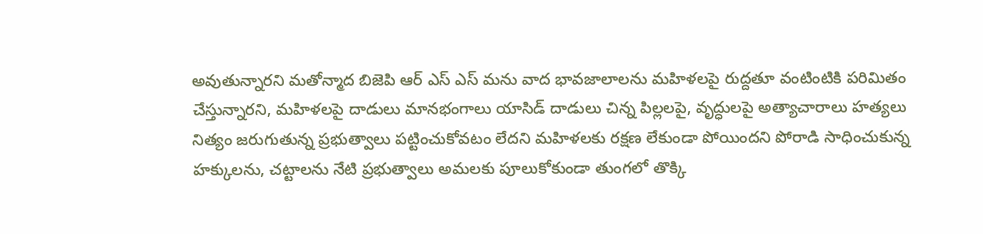అవుతున్నారని మతోన్మాద బిజెపి ఆర్ ఎస్ ఎస్ మను వాద భావజాలాలను మహిళలపై రుద్దతూ వంటింటికి పరిమితం చేస్తున్నారని, మహిళలపై దాడులు మానభంగాలు యాసిడ్ దాడులు చిన్న పిల్లలపై, వృద్ధులపై అత్యాచారాలు హత్యలు నిత్యం జరుగుతున్న ప్రభుత్వాలు పట్టించుకోవటం లేదని మహిళలకు రక్షణ లేకుండా పోయిందని పోరాడి సాధించుకున్న హక్కులను, చట్టాలను నేటి ప్రభుత్వాలు అమలకు పూలుకోకుండా తుంగలో తొక్కి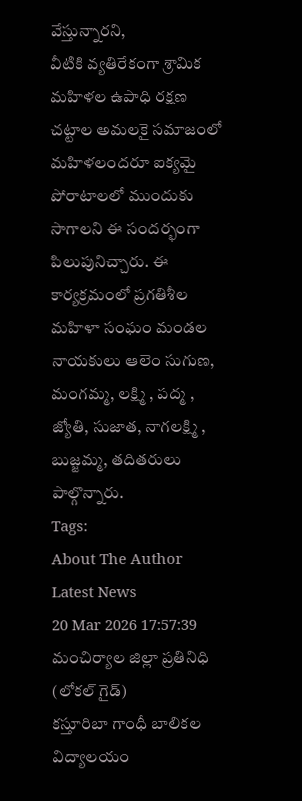వేస్తున్నారని,
వీటికి వ్యతిరేకంగా శ్రామిక మహిళల ఉపాధి రక్షణ చట్టాల అమలకై సమాజంలో మహిళలందరూ ఐక్యమై పోరాటాలలో ముందుకు సాగాలని ఈ సందర్భంగా పిలుపునిచ్చారు. ఈ కార్యక్రమంలో ప్రగతిశీల మహిళా సంఘం మండల నాయకులు ఆలెం సుగుణ, మంగమ్మ, లక్ష్మి , పద్మ , జ్యోతి, సుజాత, నాగలక్ష్మి , బుజ్జమ్మ, తదితరులు పాల్గొన్నారు.
Tags:
About The Author
Latest News
20 Mar 2026 17:57:39
మంచిర్యాల జిల్లా ప్రతినిధి (లోకల్ గైడ్)
కస్తూరిబా గాంధీ బాలికల విద్యాలయం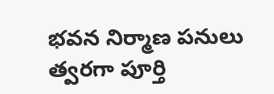భవన నిర్మాణ పనులు త్వరగా పూర్తి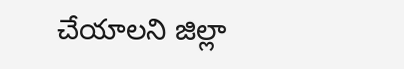చేయాలని జిల్లా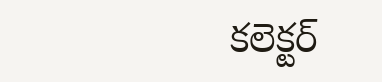కలెక్టర్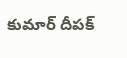కుమార్ దీపక్